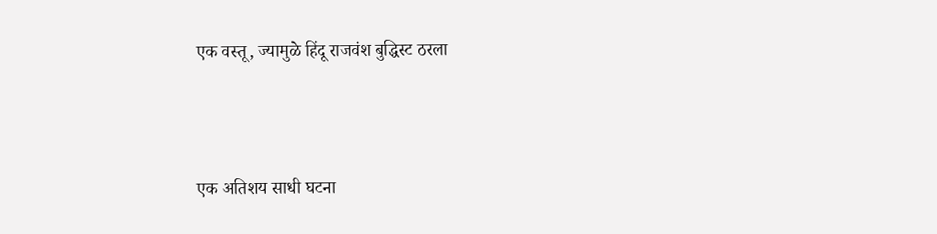एक वस्तू, ज्यामुळे हिंदू राजवंश बुद्धिस्ट ठरला




एक अतिशय साधी घटना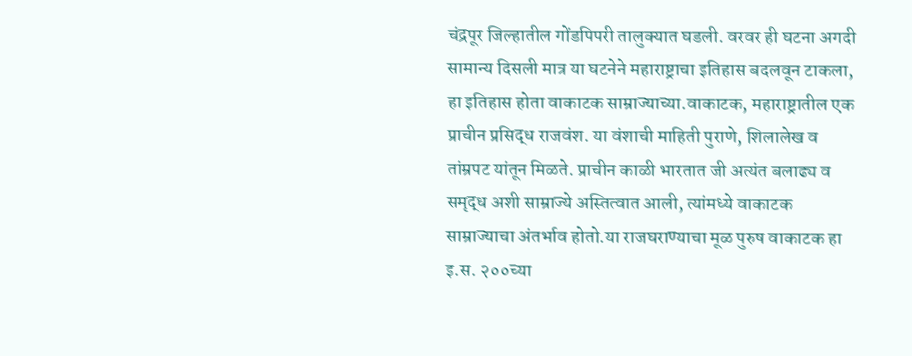चंद्रपूर जिल्हातील गोंडपिपरी तालुक्यात घडली. वरवर ही घटना अगदी सामान्य दिसली मात्र या घटनेने महाराष्ट्राचा इतिहास बदलवून टाकला, हा इतिहास होता वाकाटक साम्राज्याच्या.वाकाटक, महाराष्ट्रातील एक प्राचीन प्रसिद्ध राजवंश. या वंशाची माहिती पुराणे, शिलालेख व तांम्रपट यांतून मिळते. प्राचीन काळी भारतात जी अत्यंत बलाढ्य व समृद्ध अशी साम्राज्ये अस्तित्वात आली, त्यांमध्ये वाकाटक साम्राज्याचा अंतर्भाव होतो.या राजघराण्याचा मूळ पुरुष वाकाटक हा इ.स. २००च्या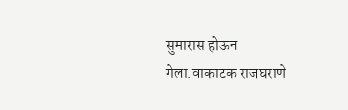सुमारास होऊन गेला.वाकाटक राजघराणे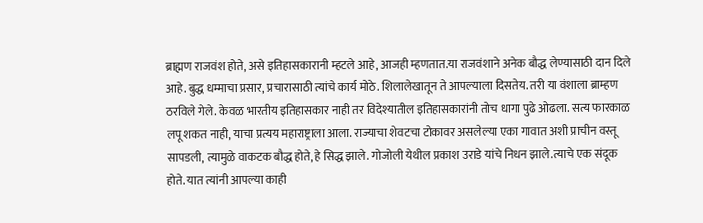ब्राह्मण राजवंश होते, असे इतिहासकारानी म्हटले आहे, आजही म्हणतात.या राजवंशाने अनेक बौद्ध लेण्यासाठी दान दिले आहे. बुद्ध धम्माचा प्रसार, प्रचारासाठी त्यांचे कार्य मोठे. शिलालेखातून ते आपल्याला दिसतेय. तरी या वंशाला ब्राम्हण ठरविले गेले. केवळ भारतीय इतिहासकार नाही तर विदेश्यातील इतिहासकारांनी तोच धागा पुढे ओढला. सत्य फारकाळ लपू शकत नाही, याचा प्रत्यय महाराष्ट्राला आला. राज्याचा शेवटचा टोकावर असलेल्या एका गावात अशी प्राचीन वस्तू सापडली, त्यामुळे वाकटक बौद्ध होते, हे सिद्ध झाले. गोजोली येथील प्रकाश उराडे यांचे निधन झाले.त्याचे एक संदूक होते. यात त्यांनी आपल्या काही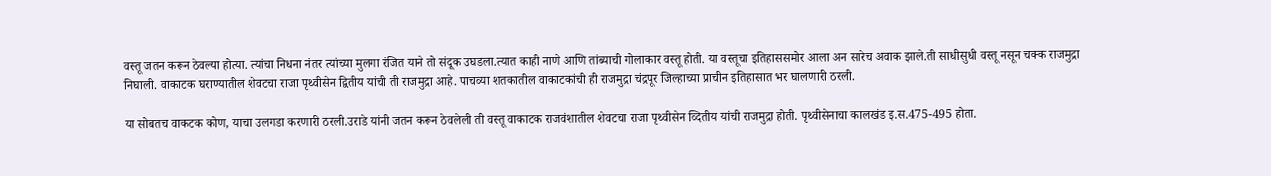वस्तू जतन करून ठेवल्या होत्या. त्यांचा निधना नंतर त्यांच्या मुलगा रंजित याने तो संदूक उघडला.त्यात काही नाणे आणि तांब्याची गोलाकार वस्तू होती. या वस्तूचा इतिहाससमोर आला अन सारेच अवाक झाले.ती साधीसुधी वस्तू नसून चक्क राजमुद्रा निघाली. वाकाटक घराण्यातील शेवटचा राजा पृथ्वीसेन द्वितीय यांची ती राजमुद्रा आहे. पाचव्या शतकातील वाकाटकांची ही राजमुद्रा चंद्रपूर जिल्हाच्या प्राचीन इतिहासात भर घालणारी ठरली.

या सोबतच वाकटक कोण, याचा उलगडा करणारी ठरली.उराडे यांनी जतन करून ठेवलेली ती वस्तू वाकाटक राजवंशातील शेवटचा राजा पृथ्वीसेन व्दितीय यांची राजमुद्रा होती. पृथ्वीसेनाचा कालखंड इ.स.475-495 होता.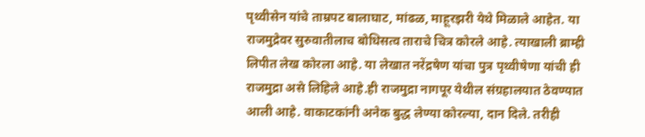पृथ्वीसेन यांचे ताम्रपट बालाघाट, मांढळ, माहूरझरी येथे मिळाले आहेत. या राजमुद्रेवर सुरुवातीलाच बोधिसत्व ताराचे चित्र कोरले आहे. त्याखाली ब्राम्ही लिपीत लेख कोरला आहे. या लेखात नरेंद्रषेण यांचा पुत्र पृथ्वीषेणा यांची ही राजमुद्रा असे लिहिले आहे.ही राजमुद्रा नागपूर येथील संग्रहालयात ठेवण्यात आली आहे. वाकाटकांनी अनेक बुद्ध लेण्या कोरल्या, दान दिले. तरीही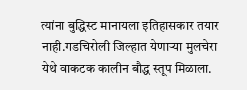त्यांना बुद्धिस्ट मानायला इतिहासकार तयार नाही.गडचिरोली जिल्हात येणाऱ्या मुलचेरा येथे वाकटक कालीन बौद्ध स्तूप मिळाला.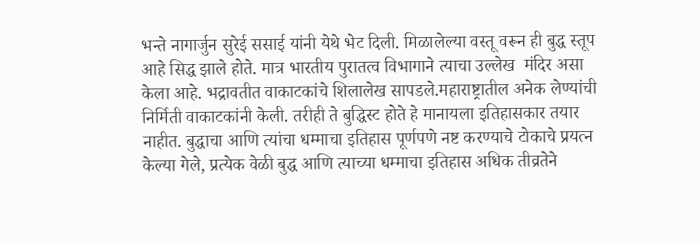भन्ते नागार्जुन सुरेई ससाई यांनी येथे भेट दिली. मिळालेल्या वस्तू वरून ही बुद्ध स्तूप आहे सिद्ध झाले होते. मात्र भारतीय पुरातत्व विभागाने त्याचा उल्लेख  मंदिर असा केला आहे. भद्रावतीत वाकाटकांचे शिलालेख सापडले.महाराष्ट्रातील अनेक लेण्यांची निर्मिती वाकाटकांनी केली. तरीही ते बुद्धिस्ट होते हे मानायला इतिहासकार तयार नाहीत. बुद्धाचा आणि त्यांचा धम्माचा इतिहास पूर्णपणे नष्ट करण्याचे टोकाचे प्रयत्न केल्या गेले, प्रत्येक वेळी बुद्ध आणि त्याच्या धम्माचा इतिहास अधिक तीव्रतेने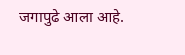जगापुढे आला आहे.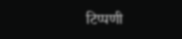टिप्पणी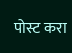पोस्ट करा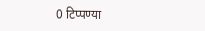0 टिप्पण्या